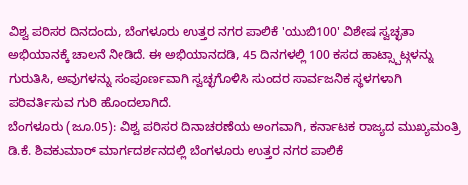ವಿಶ್ವ ಪರಿಸರ ದಿನದಂದು, ಬೆಂಗಳೂರು ಉತ್ತರ ನಗರ ಪಾಲಿಕೆ 'ಯುಬಿ100' ವಿಶೇಷ ಸ್ವಚ್ಛತಾ ಅಭಿಯಾನಕ್ಕೆ ಚಾಲನೆ ನೀಡಿದೆ. ಈ ಅಭಿಯಾನದಡಿ, 45 ದಿನಗಳಲ್ಲಿ 100 ಕಸದ ಹಾಟ್ಸ್ಪಾಟ್ಗಳನ್ನು ಗುರುತಿಸಿ, ಅವುಗಳನ್ನು ಸಂಪೂರ್ಣವಾಗಿ ಸ್ವಚ್ಛಗೊಳಿಸಿ ಸುಂದರ ಸಾರ್ವಜನಿಕ ಸ್ಥಳಗಳಾಗಿ ಪರಿವರ್ತಿಸುವ ಗುರಿ ಹೊಂದಲಾಗಿದೆ.
ಬೆಂಗಳೂರು (ಜೂ.05): ವಿಶ್ವ ಪರಿಸರ ದಿನಾಚರಣೆಯ ಅಂಗವಾಗಿ, ಕರ್ನಾಟಕ ರಾಜ್ಯದ ಮುಖ್ಯಮಂತ್ರಿ ಡಿ.ಕೆ. ಶಿವಕುಮಾರ್ ಮಾರ್ಗದರ್ಶನದಲ್ಲಿ ಬೆಂಗಳೂರು ಉತ್ತರ ನಗರ ಪಾಲಿಕೆ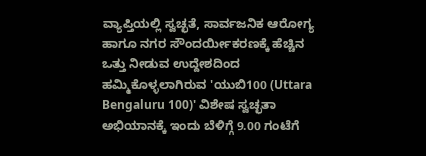ವ್ಯಾಪ್ತಿಯಲ್ಲಿ ಸ್ವಚ್ಛತೆ, ಸಾರ್ವಜನಿಕ ಆರೋಗ್ಯ ಹಾಗೂ ನಗರ ಸೌಂದರ್ಯೀಕರಣಕ್ಕೆ ಹೆಚ್ಚಿನ ಒತ್ತು ನೀಡುವ ಉದ್ದೇಶದಿಂದ ಹಮ್ಮಿಕೊಳ್ಳಲಾಗಿರುವ 'ಯುಬಿ100 (Uttara Bengaluru 100)' ವಿಶೇಷ ಸ್ವಚ್ಛತಾ ಅಭಿಯಾನಕ್ಕೆ ಇಂದು ಬೆಳಿಗ್ಗೆ 9.00 ಗಂಟೆಗೆ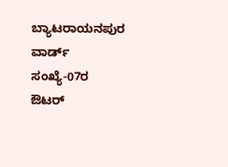ಬ್ಯಾಟರಾಯನಪುರ ವಾರ್ಡ್ ಸಂಖ್ಯೆ-07ರ ಔಟರ್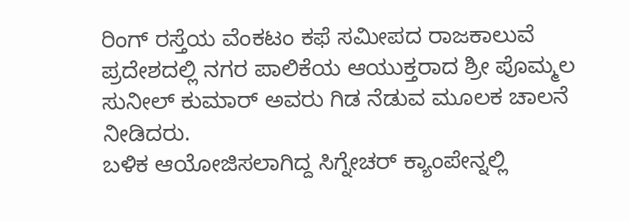ರಿಂಗ್ ರಸ್ತೆಯ ವೆಂಕಟಂ ಕಫೆ ಸಮೀಪದ ರಾಜಕಾಲುವೆ ಪ್ರದೇಶದಲ್ಲಿ ನಗರ ಪಾಲಿಕೆಯ ಆಯುಕ್ತರಾದ ಶ್ರೀ ಪೊಮ್ಮಲ ಸುನೀಲ್ ಕುಮಾರ್ ಅವರು ಗಿಡ ನೆಡುವ ಮೂಲಕ ಚಾಲನೆ ನೀಡಿದರು.
ಬಳಿಕ ಆಯೋಜಿಸಲಾಗಿದ್ದ ಸಿಗ್ನೇಚರ್ ಕ್ಯಾಂಪೇನ್ನಲ್ಲಿ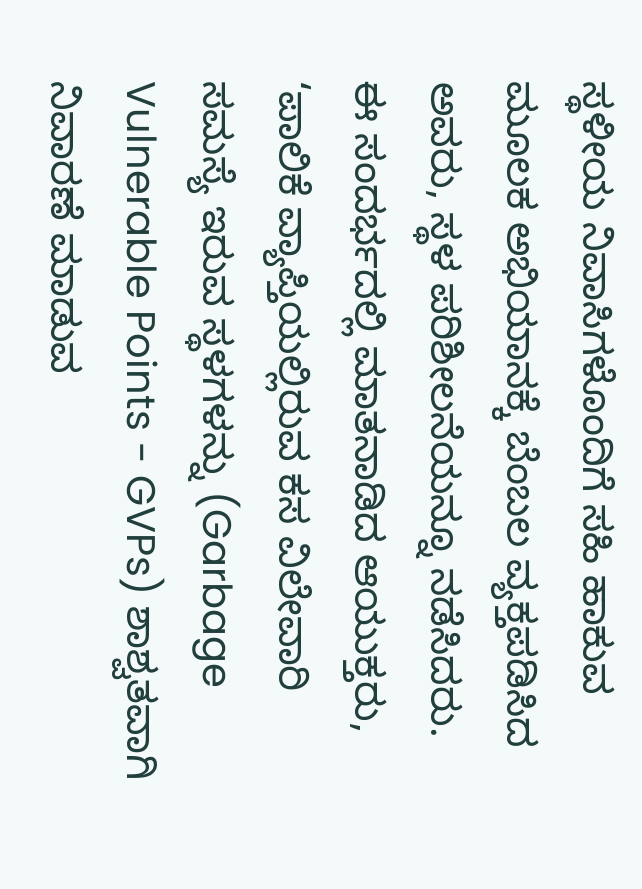ಸ್ಥಳೀಯ ನಿವಾಸಿಗಳೊಂದಿಗೆ ಸಹಿ ಹಾಕುವ ಮೂಲಕ ಅಭಿಯಾನಕ್ಕೆ ಬೆಂಬಲ ವ್ಯಕ್ತಪಡಿಸಿದ ಅವರು, ಸ್ಥಳ ಪರಿಶೀಲನೆಯನ್ನೂ ನಡೆಸಿದರು.
ಈ ಸಂದರ್ಭದಲ್ಲಿ ಮಾತನಾಡಿದ ಆಯುಕ್ತರು, ‘ಪಾಲಿಕೆ ವ್ಯಾಪ್ತಿಯಲ್ಲಿರುವ ಕಸ ವಿಲೇವಾರಿ ಸಮಸ್ಯೆ ಇರುವ ಸ್ಥಳಗಳನ್ನು (Garbage Vulnerable Points - GVPs) ಶಾಶ್ವತವಾಗಿ ನಿವಾರಣೆ ಮಾಡುವ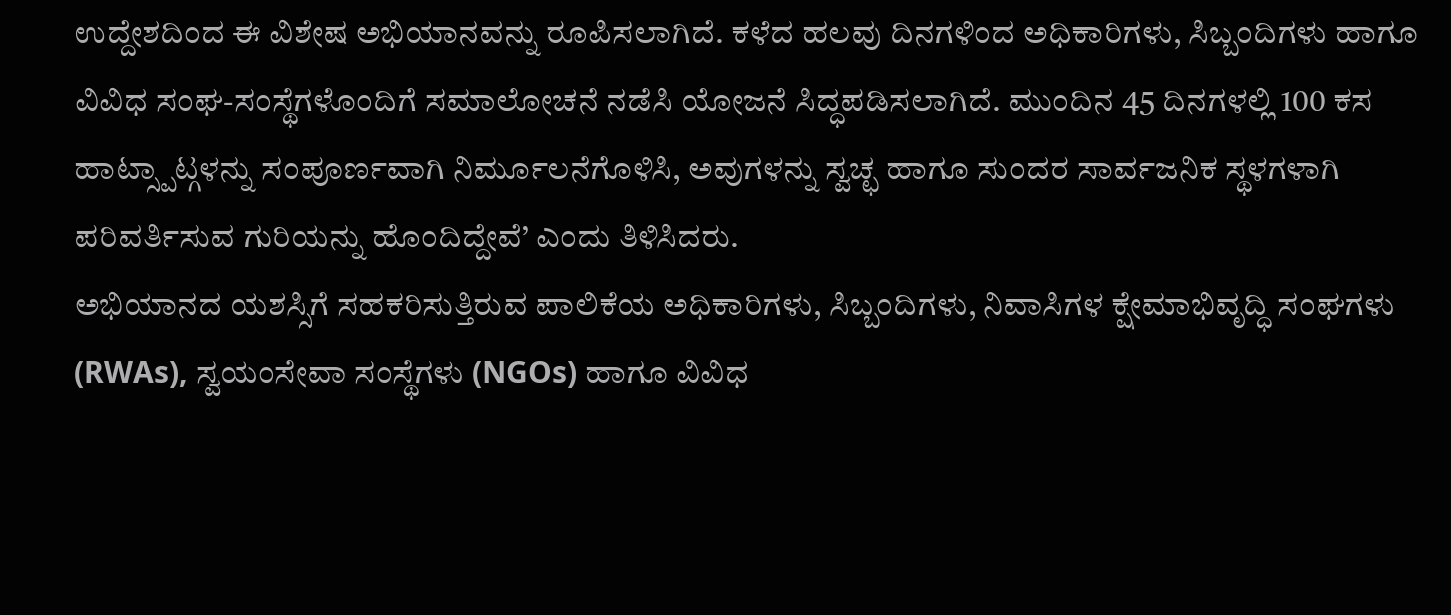ಉದ್ದೇಶದಿಂದ ಈ ವಿಶೇಷ ಅಭಿಯಾನವನ್ನು ರೂಪಿಸಲಾಗಿದೆ. ಕಳೆದ ಹಲವು ದಿನಗಳಿಂದ ಅಧಿಕಾರಿಗಳು, ಸಿಬ್ಬಂದಿಗಳು ಹಾಗೂ ವಿವಿಧ ಸಂಘ-ಸಂಸ್ಥೆಗಳೊಂದಿಗೆ ಸಮಾಲೋಚನೆ ನಡೆಸಿ ಯೋಜನೆ ಸಿದ್ಧಪಡಿಸಲಾಗಿದೆ. ಮುಂದಿನ 45 ದಿನಗಳಲ್ಲಿ 100 ಕಸ ಹಾಟ್ಸ್ಪಾಟ್ಗಳನ್ನು ಸಂಪೂರ್ಣವಾಗಿ ನಿರ್ಮೂಲನೆಗೊಳಿಸಿ, ಅವುಗಳನ್ನು ಸ್ವಚ್ಛ ಹಾಗೂ ಸುಂದರ ಸಾರ್ವಜನಿಕ ಸ್ಥಳಗಳಾಗಿ ಪರಿವರ್ತಿಸುವ ಗುರಿಯನ್ನು ಹೊಂದಿದ್ದೇವೆ’ ಎಂದು ತಿಳಿಸಿದರು.
ಅಭಿಯಾನದ ಯಶಸ್ಸಿಗೆ ಸಹಕರಿಸುತ್ತಿರುವ ಪಾಲಿಕೆಯ ಅಧಿಕಾರಿಗಳು, ಸಿಬ್ಬಂದಿಗಳು, ನಿವಾಸಿಗಳ ಕ್ಷೇಮಾಭಿವೃದ್ಧಿ ಸಂಘಗಳು (RWAs), ಸ್ವಯಂಸೇವಾ ಸಂಸ್ಥೆಗಳು (NGOs) ಹಾಗೂ ವಿವಿಧ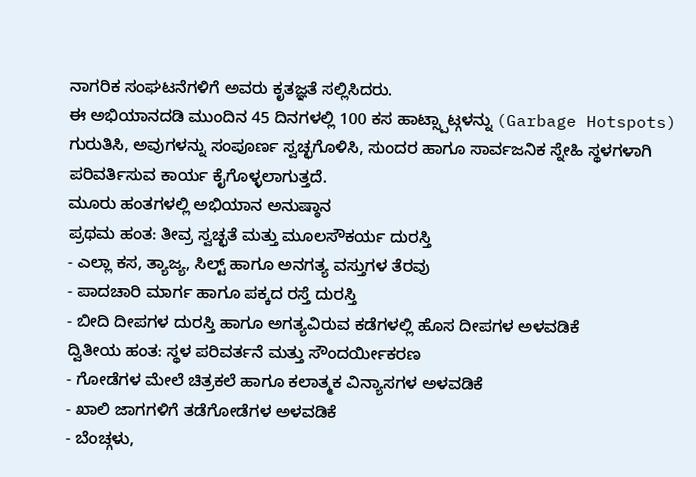ನಾಗರಿಕ ಸಂಘಟನೆಗಳಿಗೆ ಅವರು ಕೃತಜ್ಞತೆ ಸಲ್ಲಿಸಿದರು.
ಈ ಅಭಿಯಾನದಡಿ ಮುಂದಿನ 45 ದಿನಗಳಲ್ಲಿ 100 ಕಸ ಹಾಟ್ಸ್ಪಾಟ್ಗಳನ್ನು (Garbage Hotspots) ಗುರುತಿಸಿ, ಅವುಗಳನ್ನು ಸಂಪೂರ್ಣ ಸ್ವಚ್ಛಗೊಳಿಸಿ, ಸುಂದರ ಹಾಗೂ ಸಾರ್ವಜನಿಕ ಸ್ನೇಹಿ ಸ್ಥಳಗಳಾಗಿ ಪರಿವರ್ತಿಸುವ ಕಾರ್ಯ ಕೈಗೊಳ್ಳಲಾಗುತ್ತದೆ.
ಮೂರು ಹಂತಗಳಲ್ಲಿ ಅಭಿಯಾನ ಅನುಷ್ಠಾನ
ಪ್ರಥಮ ಹಂತ: ತೀವ್ರ ಸ್ವಚ್ಛತೆ ಮತ್ತು ಮೂಲಸೌಕರ್ಯ ದುರಸ್ತಿ
- ಎಲ್ಲಾ ಕಸ, ತ್ಯಾಜ್ಯ, ಸಿಲ್ಟ್ ಹಾಗೂ ಅನಗತ್ಯ ವಸ್ತುಗಳ ತೆರವು
- ಪಾದಚಾರಿ ಮಾರ್ಗ ಹಾಗೂ ಪಕ್ಕದ ರಸ್ತೆ ದುರಸ್ತಿ
- ಬೀದಿ ದೀಪಗಳ ದುರಸ್ತಿ ಹಾಗೂ ಅಗತ್ಯವಿರುವ ಕಡೆಗಳಲ್ಲಿ ಹೊಸ ದೀಪಗಳ ಅಳವಡಿಕೆ
ದ್ವಿತೀಯ ಹಂತ: ಸ್ಥಳ ಪರಿವರ್ತನೆ ಮತ್ತು ಸೌಂದರ್ಯೀಕರಣ
- ಗೋಡೆಗಳ ಮೇಲೆ ಚಿತ್ರಕಲೆ ಹಾಗೂ ಕಲಾತ್ಮಕ ವಿನ್ಯಾಸಗಳ ಅಳವಡಿಕೆ
- ಖಾಲಿ ಜಾಗಗಳಿಗೆ ತಡೆಗೋಡೆಗಳ ಅಳವಡಿಕೆ
- ಬೆಂಚ್ಗಳು,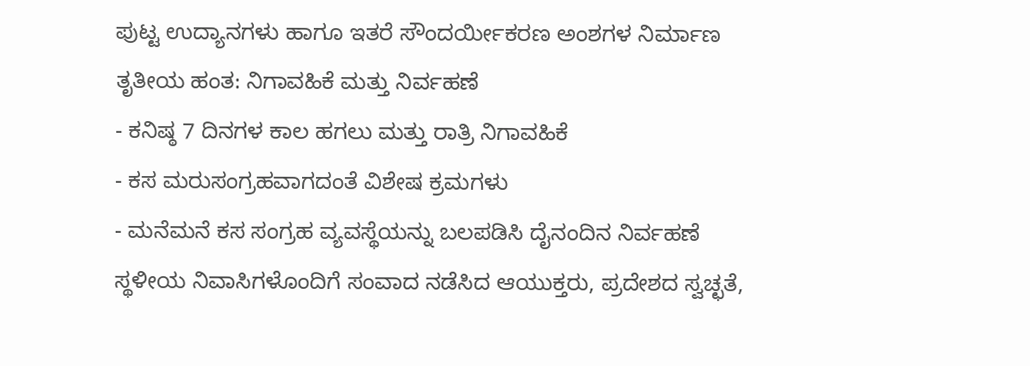ಪುಟ್ಟ ಉದ್ಯಾನಗಳು ಹಾಗೂ ಇತರೆ ಸೌಂದರ್ಯೀಕರಣ ಅಂಶಗಳ ನಿರ್ಮಾಣ
ತೃತೀಯ ಹಂತ: ನಿಗಾವಹಿಕೆ ಮತ್ತು ನಿರ್ವಹಣೆ
- ಕನಿಷ್ಠ 7 ದಿನಗಳ ಕಾಲ ಹಗಲು ಮತ್ತು ರಾತ್ರಿ ನಿಗಾವಹಿಕೆ
- ಕಸ ಮರುಸಂಗ್ರಹವಾಗದಂತೆ ವಿಶೇಷ ಕ್ರಮಗಳು
- ಮನೆಮನೆ ಕಸ ಸಂಗ್ರಹ ವ್ಯವಸ್ಥೆಯನ್ನು ಬಲಪಡಿಸಿ ದೈನಂದಿನ ನಿರ್ವಹಣೆ
ಸ್ಥಳೀಯ ನಿವಾಸಿಗಳೊಂದಿಗೆ ಸಂವಾದ ನಡೆಸಿದ ಆಯುಕ್ತರು, ಪ್ರದೇಶದ ಸ್ವಚ್ಛತೆ,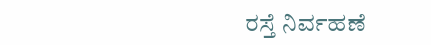ರಸ್ತೆ ನಿರ್ವಹಣೆ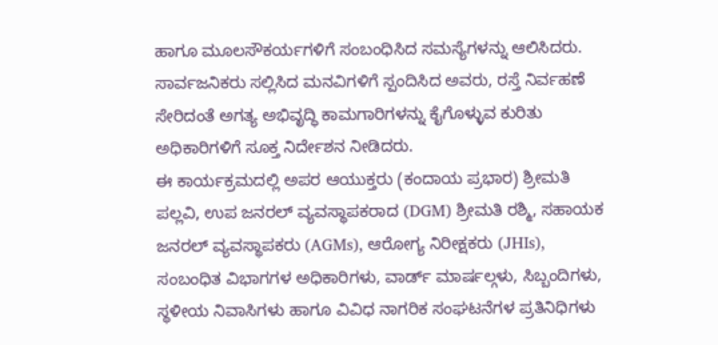ಹಾಗೂ ಮೂಲಸೌಕರ್ಯಗಳಿಗೆ ಸಂಬಂಧಿಸಿದ ಸಮಸ್ಯೆಗಳನ್ನು ಆಲಿಸಿದರು. ಸಾರ್ವಜನಿಕರು ಸಲ್ಲಿಸಿದ ಮನವಿಗಳಿಗೆ ಸ್ಪಂದಿಸಿದ ಅವರು, ರಸ್ತೆ ನಿರ್ವಹಣೆ ಸೇರಿದಂತೆ ಅಗತ್ಯ ಅಭಿವೃದ್ಧಿ ಕಾಮಗಾರಿಗಳನ್ನು ಕೈಗೊಳ್ಳುವ ಕುರಿತು ಅಧಿಕಾರಿಗಳಿಗೆ ಸೂಕ್ತ ನಿರ್ದೇಶನ ನೀಡಿದರು.
ಈ ಕಾರ್ಯಕ್ರಮದಲ್ಲಿ ಅಪರ ಆಯುಕ್ತರು (ಕಂದಾಯ ಪ್ರಭಾರ) ಶ್ರೀಮತಿ ಪಲ್ಲವಿ, ಉಪ ಜನರಲ್ ವ್ಯವಸ್ಥಾಪಕರಾದ (DGM) ಶ್ರೀಮತಿ ರಶ್ಮಿ, ಸಹಾಯಕ ಜನರಲ್ ವ್ಯವಸ್ಥಾಪಕರು (AGMs), ಆರೋಗ್ಯ ನಿರೀಕ್ಷಕರು (JHIs), ಸಂಬಂಧಿತ ವಿಭಾಗಗಳ ಅಧಿಕಾರಿಗಳು, ವಾರ್ಡ್ ಮಾರ್ಷಲ್ಗಳು, ಸಿಬ್ಬಂದಿಗಳು, ಸ್ಥಳೀಯ ನಿವಾಸಿಗಳು ಹಾಗೂ ವಿವಿಧ ನಾಗರಿಕ ಸಂಘಟನೆಗಳ ಪ್ರತಿನಿಧಿಗಳು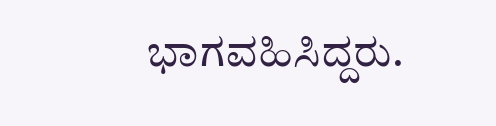ಭಾಗವಹಿಸಿದ್ದರು.